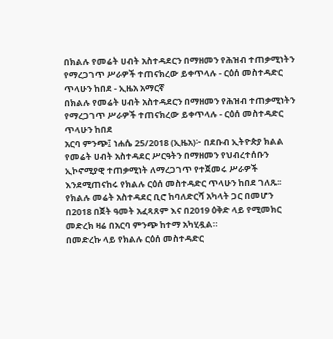በክልሉ የመሬት ሀብት አስተዳደርን በማዘመን የሕዝብ ተጠቃሚነትን የማረጋገጥ ሥራዎች ተጠናክረው ይቀጥላሉ - ርዕሰ መስተዳድር ጥላሁን ከበደ - ኢዜአ አማርኛ
በክልሉ የመሬት ሀብት አስተዳደርን በማዘመን የሕዝብ ተጠቃሚነትን የማረጋገጥ ሥራዎች ተጠናክረው ይቀጥላሉ - ርዕሰ መስተዳድር ጥላሁን ከበደ
አርባ ምንጭ፤ ነሐሴ 25/2018 (ኢዜአ)፦ በደቡብ ኢትዮጵያ ክልል የመሬት ሀብት አስተዳደር ሥርዓትን በማዘመን የህብረተሰቡን ኢኮኖሚያዊ ተጠቃሚነት ለማረጋገጥ የተጀመሩ ሥራዎች እንደሚጠናከሩ የክልሉ ርዕሰ መስተዳድር ጥላሁን ከበደ ገለጹ፡፡
የክልሉ መሬት አስተዳደር ቢሮ ከባለድርሻ አካላት ጋር በመሆን በ2018 በጀት ዓመት አፈጻጸም እና በ2019 ዕቅድ ላይ የሚመክር መድረክ ዛሬ በአርባ ምንጭ ከተማ አካሂዷል።
በመድረኩ ላይ የክልሉ ርዕሰ መስተዳድር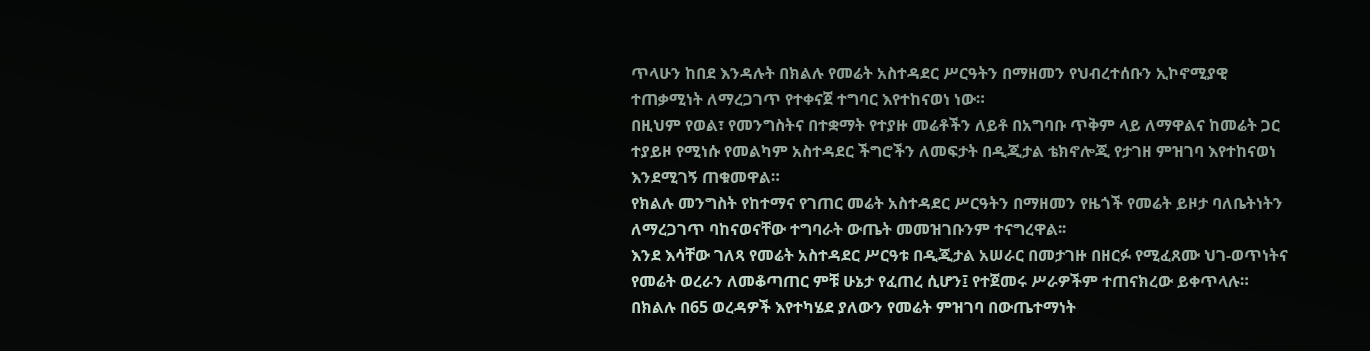ጥላሁን ከበደ እንዳሉት በክልሉ የመሬት አስተዳደር ሥርዓትን በማዘመን የህብረተሰቡን ኢኮኖሚያዊ ተጠቃሚነት ለማረጋገጥ የተቀናጀ ተግባር እየተከናወነ ነው።
በዚህም የወል፣ የመንግስትና በተቋማት የተያዙ መሬቶችን ለይቶ በአግባቡ ጥቅም ላይ ለማዋልና ከመሬት ጋር ተያይዞ የሚነሱ የመልካም አስተዳደር ችግሮችን ለመፍታት በዲጂታል ቴክኖሎጂ የታገዘ ምዝገባ እየተከናወነ እንደሚገኝ ጠቁመዋል።
የክልሉ መንግስት የከተማና የገጠር መሬት አስተዳደር ሥርዓትን በማዘመን የዜጎች የመሬት ይዞታ ባለቤትነትን ለማረጋገጥ ባከናወናቸው ተግባራት ውጤት መመዝገቡንም ተናግረዋል፡፡
እንደ እሳቸው ገለጻ የመሬት አስተዳደር ሥርዓቱ በዲጂታል አሠራር በመታገዙ በዘርፉ የሚፈጸሙ ህገ-ወጥነትና የመሬት ወረራን ለመቆጣጠር ምቹ ሁኔታ የፈጠረ ሲሆን፤ የተጀመሩ ሥራዎችም ተጠናክረው ይቀጥላሉ።
በክልሉ በ65 ወረዳዎች እየተካሄደ ያለውን የመሬት ምዝገባ በውጤተማነት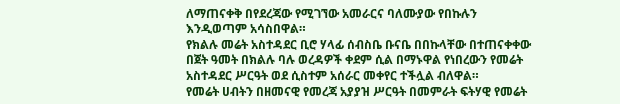ለማጠናቀቅ በየደረጃው የሚገኘው አመራርና ባለሙያው የበኩሉን እንዲወጣም አሳስበዋል።
የክልሉ መሬት አስተዳደር ቢሮ ሃላፊ ሰብስቤ ቡናቤ በበኩላቸው በተጠናቀቀው በጀት ዓመት በክልሉ ባሉ ወረዳዎች ቀደም ሲል በማኑዋል የነበረውን የመሬት አስተዳደር ሥርዓት ወደ ሲስተም አሰራር መቀየር ተችሏል ብለዋል።
የመሬት ሀብትን በዘመናዊ የመረጃ አያያዝ ሥርዓት በመምራት ፍትሃዊ የመሬት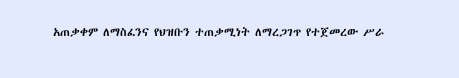አጠቃቀም ለማስፈንና የህዝቡን ተጠቃሚነት ለማረጋገጥ የተጀመረው ሥራ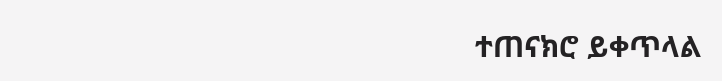ተጠናክሮ ይቀጥላል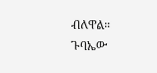ብለዋል።
ጉባኤው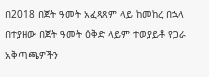በ2018 በጀት ዓመት አፈጻጸም ላይ ከመከረ በኋላ በተያዘው በጀት ዓመት ዕቅድ ላይም ተወያይቶ የጋራ አቅጣጫዎችን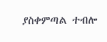ያስቀምጣል ተብሎ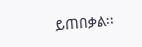ይጠበቃል፡፡